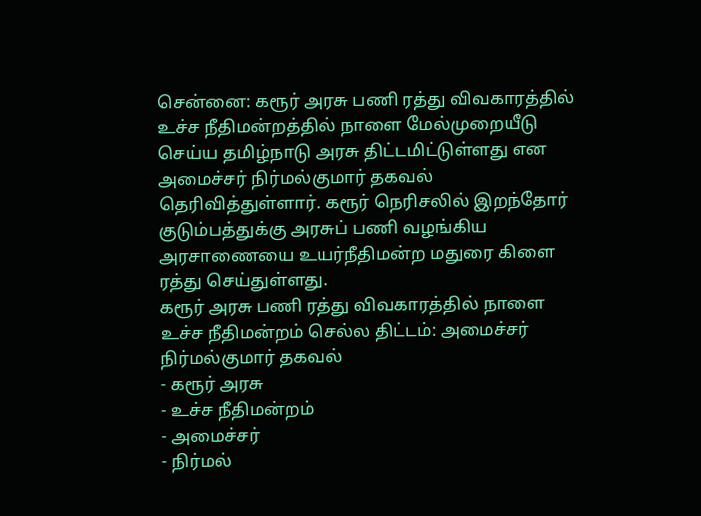சென்னை: கரூர் அரசு பணி ரத்து விவகாரத்தில் உச்ச நீதிமன்றத்தில் நாளை மேல்முறையீடு செய்ய தமிழ்நாடு அரசு திட்டமிட்டுள்ளது என அமைச்சர் நிர்மல்குமார் தகவல் தெரிவித்துள்ளார். கரூர் நெரிசலில் இறந்தோர் குடும்பத்துக்கு அரசுப் பணி வழங்கிய அரசாணையை உயர்நீதிமன்ற மதுரை கிளை ரத்து செய்துள்ளது.
கரூர் அரசு பணி ரத்து விவகாரத்தில் நாளை உச்ச நீதிமன்றம் செல்ல திட்டம்: அமைச்சர் நிர்மல்குமார் தகவல்
- கரூர் அரசு
- உச்ச நீதிமன்றம்
- அமைச்சர்
- நிர்மல்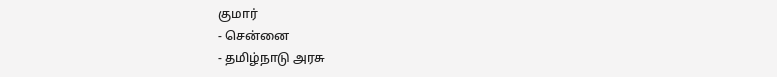குமார்
- சென்னை
- தமிழ்நாடு அரசு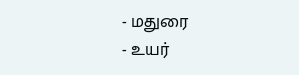- மதுரை
- உயர்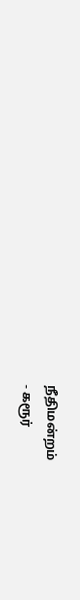நீதிமன்றம்
- கரூர்